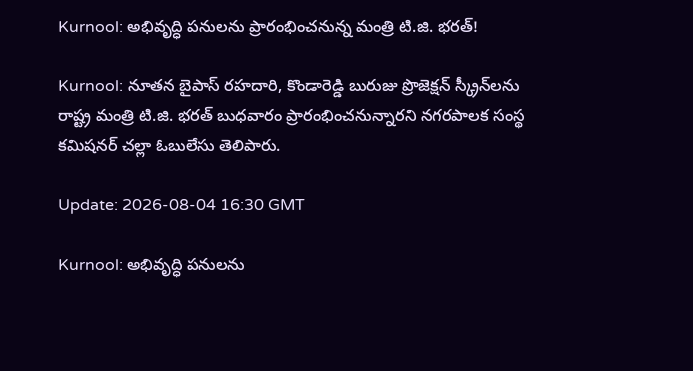Kurnool: అభివృద్ధి పనులను ప్రారంభించనున్న మంత్రి టి.జి. భరత్!

Kurnool: నూతన బైపాస్ రహదారి, కొండారెడ్డి బురుజు ప్రొజెక్షన్ స్క్రీన్‌లను రాష్ట్ర మంత్రి టి.జి. భరత్ బుధవారం ప్రారంభించనున్నారని నగరపాలక సంస్థ కమిషనర్ చల్లా ఓబులేసు తెలిపారు.

Update: 2026-08-04 16:30 GMT

Kurnool: అభివృద్ధి పనులను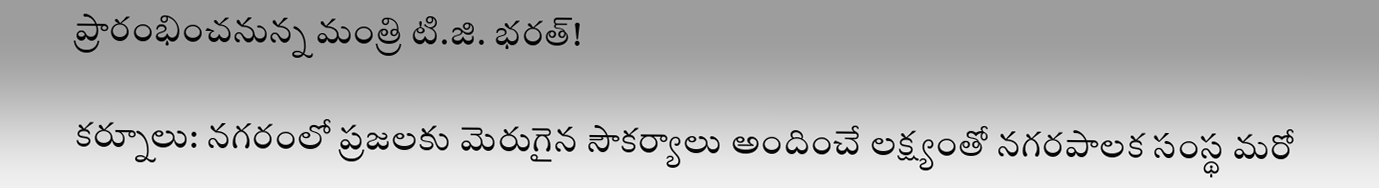ప్రారంభించనున్న మంత్రి టి.జి. భరత్!

కర్నూలు: నగరంలో ప్రజలకు మెరుగైన సౌకర్యాలు అందించే లక్ష్యంతో నగరపాలక సంస్థ మరో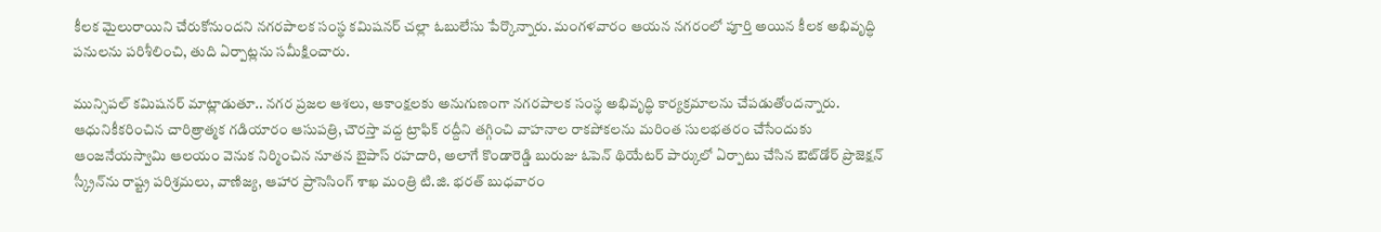కీలక మైలురాయిని చేరుకోనుందని నగరపాలక సంస్థ కమిషనర్ చల్లా ఓబులేసు పేర్కొన్నారు. మంగళవారం ఆయన నగరంలో పూర్తి అయిన కీలక అభివృద్ధి పనులను పరిశీలించి, తుది ఏర్పాట్లను సమీక్షించారు.

మున్సిపల్ కమిషనర్ మాట్లాడుతూ.. నగర ప్రజల ఆశలు, ఆకాంక్షలకు అనుగుణంగా నగరపాలక సంస్థ అభివృద్ధి కార్యక్రమాలను చేపడుతోందన్నారు. ఆధునికీకరించిన చారిత్రాత్మక గడియారం ఆసుపత్రి, చౌరస్తా వద్ద ట్రాఫిక్ రద్దీని తగ్గించి వాహనాల రాకపోకలను మరింత సులభతరం చేసేందుకు ఆంజనేయస్వామి ఆలయం వెనుక నిర్మించిన నూతన బైపాస్ రహదారి, అలాగే కొండారెడ్డి బురుజు ఓపెన్ థియేటర్ పార్కులో ఏర్పాటు చేసిన ఔట్‌డోర్ ప్రొజెక్షన్ స్క్రీన్‌ను రాష్ట్ర పరిశ్రమలు, వాణిజ్య, ఆహార ప్రాసెసింగ్ శాఖ మంత్రి టి.జి. భరత్ బుధవారం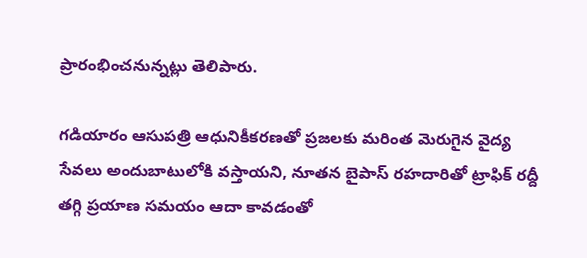ప్రారంభించనున్నట్లు తెలిపారు.

గడియారం ఆసుపత్రి ఆధునికీకరణతో ప్రజలకు మరింత మెరుగైన వైద్య సేవలు అందుబాటులోకి వస్తాయని, నూతన బైపాస్ రహదారితో ట్రాఫిక్ రద్దీ తగ్గి ప్రయాణ సమయం ఆదా కావడంతో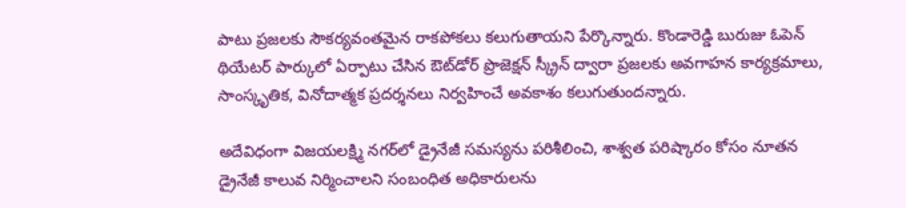పాటు ప్రజలకు సౌకర్యవంతమైన రాకపోకలు కలుగుతాయని పేర్కొన్నారు. కొండారెడ్డి బురుజు ఓపెన్ థియేటర్ పార్కులో ఏర్పాటు చేసిన ఔట్‌డోర్ ప్రొజెక్షన్ స్క్రీన్ ద్వారా ప్రజలకు అవగాహన కార్యక్రమాలు, సాంస్కృతిక, వినోదాత్మక ప్రదర్శనలు నిర్వహించే అవకాశం కలుగుతుందన్నారు.

అదేవిధంగా విజయలక్ష్మి నగర్‌లో డ్రైనేజీ సమస్యను పరిశీలించి, శాశ్వత పరిష్కారం కోసం నూతన డ్రైనేజీ కాలువ నిర్మించాలని సంబంధిత అధికారులను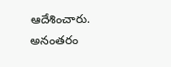ఆదేశించారు. అనంతరం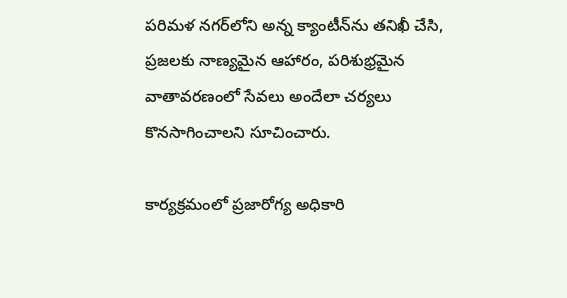పరిమళ నగర్‌లోని అన్న క్యాంటీన్‌ను తనిఖీ చేసి, ప్రజలకు నాణ్యమైన ఆహారం, పరిశుభ్రమైన వాతావరణంలో సేవలు అందేలా చర్యలు కొనసాగించాలని సూచించారు.

కార్యక్రమంలో ప్రజారోగ్య అధికారి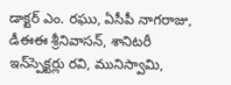డాక్టర్ ఎం. రఘు, ఏసీపీ నాగరాజు, డీఈఈ శ్రీనివాసన్, శానిటరీ ఇన్‌స్పెక్టర్లు రవి, మునిస్వామి,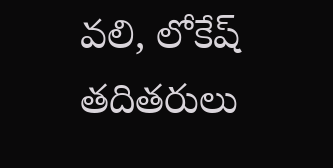వలి, లోకేష్ తదితరులు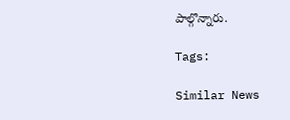పాల్గొన్నారు.

Tags:

Similar News